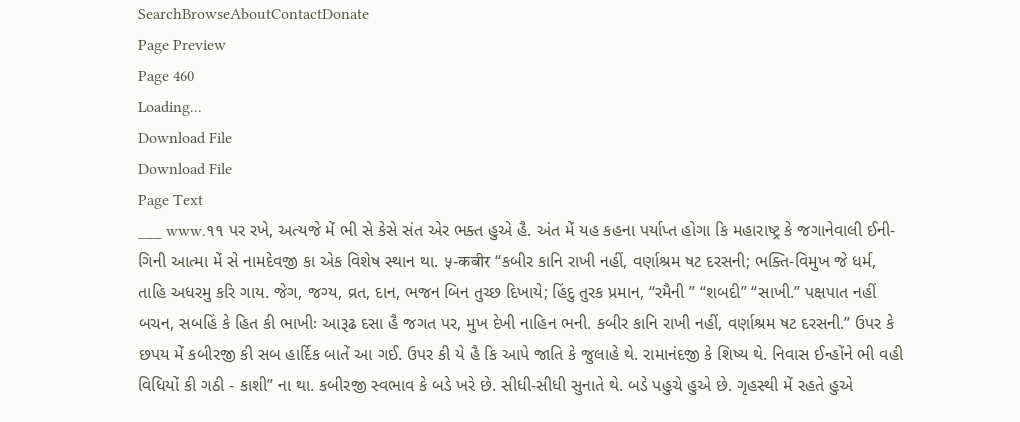SearchBrowseAboutContactDonate
Page Preview
Page 460
Loading...
Download File
Download File
Page Text
___ www.૧૧ પર રખે, અત્યજે મેં ભી સે કેસે સંત એર ભક્ત હુએ હૈ. અંત મેં યહ કહના પર્યાપ્ત હોગા કિ મહારાષ્ટ્ર કે જગાનેવાલી ઈની-ગિની આત્મા મેં સે નામદેવજી કા એક વિશેષ સ્થાન થા. ५-कबीर “કબીર કાનિ રાખી નહીં, વર્ણાશ્રમ ષટ દરસની; ભક્તિ-વિમુખ જે ધર્મ, તાહિ અધરમુ કરિ ગાય. જેગ, જગ્ય, વ્રત, દાન, ભજન બિન તુચ્છ દિખાયે; હિંદુ તુરક પ્રમાન, “રમૈની ” “શબદી” “સાખી.” પક્ષપાત નહીં બચન, સબહિં કે હિત કી ભાખીઃ આરૂઢ દસા હૈ જગત પર, મુખ દેખી નાહિન ભની. કબીર કાનિ રાખી નહીં, વર્ણાશ્રમ ષટ દરસની.” ઉપર કે છપય મેં કબીરજી કી સબ હાર્દિક બાતેં આ ગઈ. ઉપર કી યે હૈ કિ આપે જાતિ કે જુલાહે થે. રામાનંદજી કે શિષ્ય થે. નિવાસ ઈન્હોંને ભી વહી વિધિયોં કી ગઠી - કાશી” ના થા. કબીરજી સ્વભાવ કે બડે ખરે છે. સીધી-સીધી સુનાતે થે. બડે પહુચે હુએ છે. ગૃહસ્થી મેં રહતે હુએ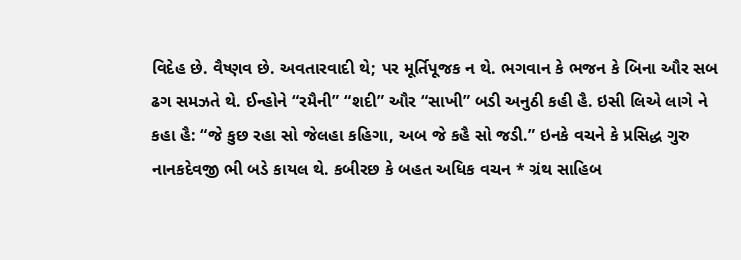વિદેહ છે. વૈષ્ણવ છે. અવતારવાદી થે; પર મૂર્તિપૂજક ન થે. ભગવાન કે ભજન કે બિના ઔર સબ ઢગ સમઝતે થે. ઈન્હોને “રમૈની” “શદી” ઔર “સાખી” બડી અનુઠી કહી હૈ. ઇસી લિએ લાગે ને કહા હૈ: “જે કુછ રહા સો જેલહા કહિગા, અબ જે કહૈ સો જડી.” ઇનકે વચને કે પ્રસિદ્ધ ગુરુ નાનકદેવજી ભી બડે કાયલ થે. કબીરછ કે બહત અધિક વચન * ગ્રંથ સાહિબ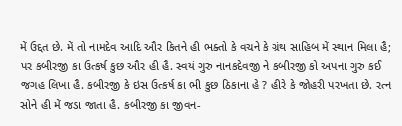મેં ઉદ્દત છે. મેં તો નામદેવ આદિ ઔર કિતને હી ભક્તો કે વચને કે ગ્રંથ સાહિબ મેં સ્થાન મિલા હૈ; પર કબીરજી કા ઉત્કર્ષ કુછ ઔર હી હૈ. સ્વયં ગુરુ નાનકદેવજી ને કબીરજી કો અપના ગુરુ કઈ જગહ લિખા હૈ. કબીરજી કે ઇસ ઉત્કર્ષ કા ભી કુછ ઠિકાના હે ? હીરે કે જોહરી પરખતા છે. રત્ન સોને હી મેં જડા જાતા હૈ. કબીરજી કા જીવન-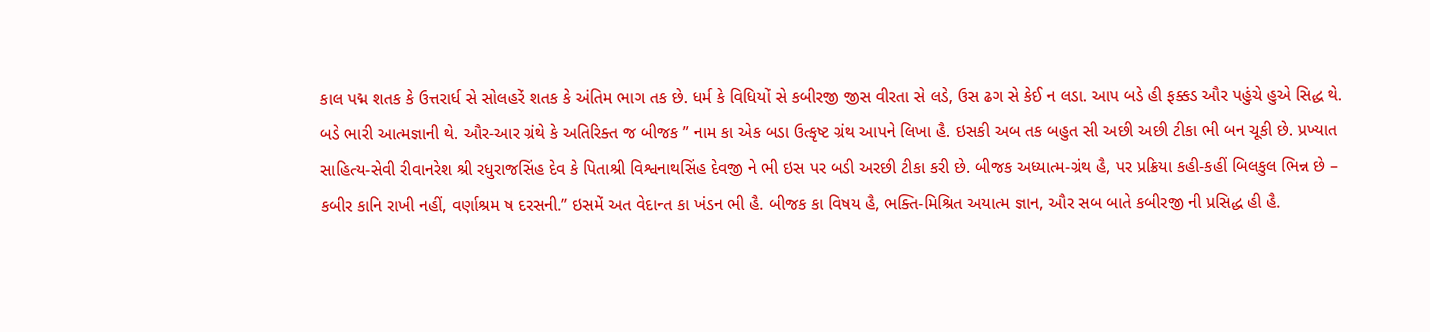કાલ પદ્મ શતક કે ઉત્તરાર્ધ સે સોલહરેં શતક કે અંતિમ ભાગ તક છે. ધર્મ કે વિધિયોં સે કબીરજી જીસ વીરતા સે લડે, ઉસ ઢગ સે કેઈ ન લડા. આપ બડે હી ફક્કડ ઔર પહુંચે હુએ સિદ્ધ થે. બડે ભારી આત્મજ્ઞાની થે. ઔર-આર ગ્રંથે કે અતિરિક્ત જ બીજક ” નામ કા એક બડા ઉત્કૃષ્ટ ગ્રંથ આપને લિખા હૈ. ઇસકી અબ તક બહુત સી અછી અછી ટીકા ભી બન ચૂકી છે. પ્રખ્યાત સાહિત્ય-સેવી રીવાનરેશ શ્રી રધુરાજસિંહ દેવ કે પિતાશ્રી વિશ્વનાથસિંહ દેવજી ને ભી ઇસ પર બડી અરછી ટીકા કરી છે. બીજક અધ્યાત્મ-ગ્રંથ હૈ, પર પ્રક્રિયા કહી-કહીં બિલકુલ ભિન્ન છે – કબીર કાનિ રાખી નહીં, વર્ણાશ્રમ ષ દરસની.” ઇસમેં અત વેદાન્ત કા ખંડન ભી હૈ. બીજક કા વિષય હૈ, ભક્તિ-મિશ્રિત અયાત્મ જ્ઞાન, ઔર સબ બાતે કબીરજી ની પ્રસિદ્ધ હી હૈ.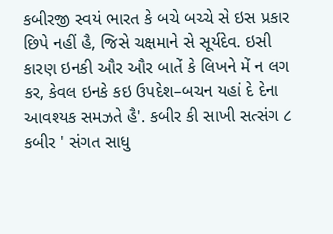કબીરજી સ્વયં ભારત કે બચે બચ્ચે સે ઇસ પ્રકાર છિપે નહીં હૈ, જિસે ચક્ષમાને સે સૂર્યદેવ. ઇસી કારણ ઇનકી ઔર ઔર બાતેં કે લિખને મેં ન લગ કર, કેવલ ઇનકે કઇ ઉપદેશ–બચન યહાં દે દેના આવશ્યક સમઝતે હૈ'. કબીર કી સાખી સત્સંગ ૮ કબીર ' સંગત સાધુ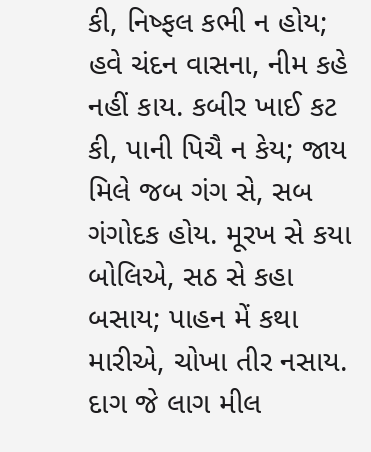કી, નિષ્ફલ કભી ન હોય; હવે ચંદન વાસના, નીમ કહે નહીં કાય. કબીર ખાઈ કટ કી, પાની પિચૈ ન કેય; જાય મિલે જબ ગંગ સે, સબ ગંગોદક હોય. મૂરખ સે કયા બોલિએ, સઠ સે કહા બસાય; પાહન મેં કથા મારીએ, ચોખા તીર નસાય. દાગ જે લાગ મીલ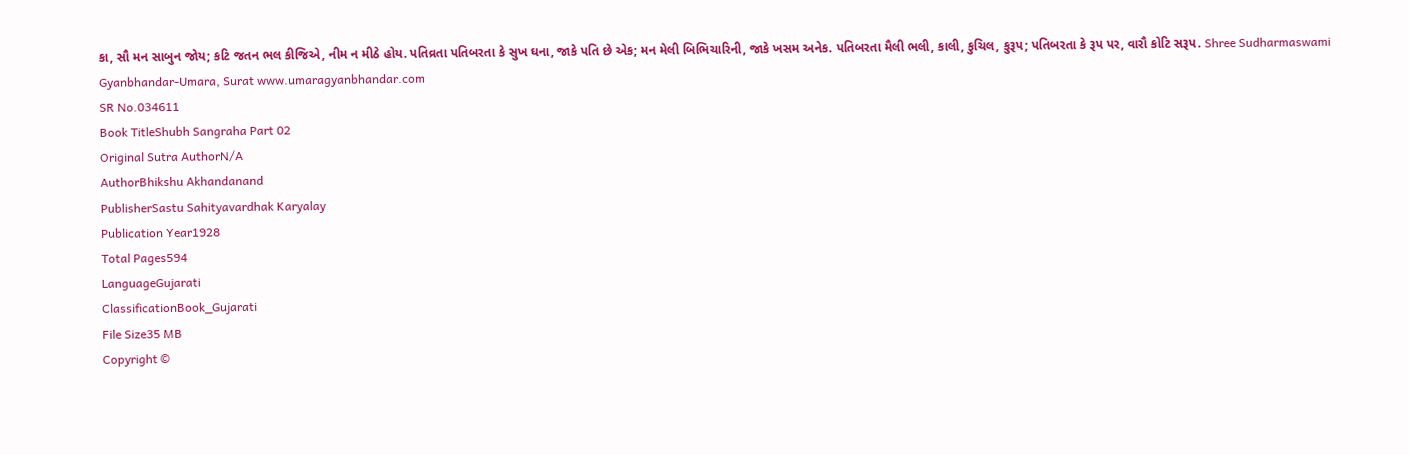કા, સૌ મન સાબુન જોય; કટિ જતન ભલ કીજિએ, નીમ ન મીઠે હોય. પતિવ્રતા પતિબરતા કે સુખ ઘના, જાકે પતિ છે એક; મન મેલી બિભિચારિની, જાકે ખસમ અનેક. પતિબરતા મૈલી ભલી, કાલી, કુચિલ, કુરૂપ; પતિબરતા કે રૂપ પર, વારૌ કોટિ સરૂપ. Shree Sudharmaswami Gyanbhandar-Umara, Surat www.umaragyanbhandar.com
SR No.034611
Book TitleShubh Sangraha Part 02
Original Sutra AuthorN/A
AuthorBhikshu Akhandanand
PublisherSastu Sahityavardhak Karyalay
Publication Year1928
Total Pages594
LanguageGujarati
ClassificationBook_Gujarati
File Size35 MB
Copyright ©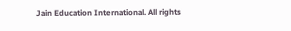Jain Education International. All rights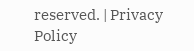reserved. | Privacy Policy